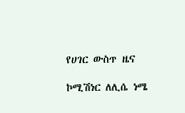የሀገር ውስጥ ዜና

ኮሚሽነር ለሊሴ ነሜ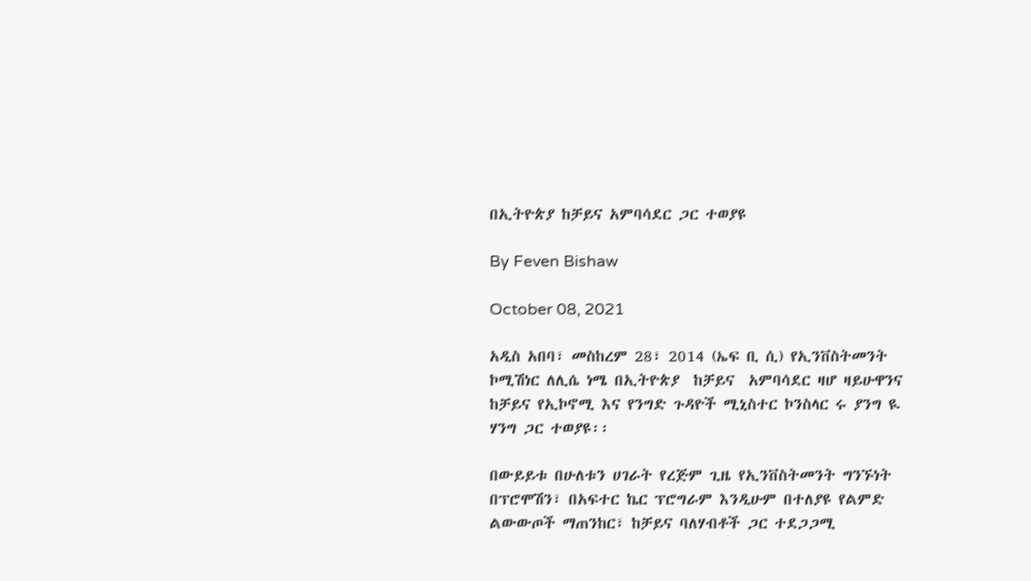በኢትዮጵያ ከቻይና አምባሳደር ጋር ተወያዩ

By Feven Bishaw

October 08, 2021

አዲስ አበባ፣ መስከረም 28፣ 2014 (ኤፍ ቢ ሲ) የኢንቨስትመንት ኮሚሽነር ለሊሴ ነሜ በኢትዮጵያ  ከቻይና  አምባሳደር ዛሆ ዛይሁዋንና ከቻይና የኢኮኖሚ እና የንግድ ጉዳዮች ሚኒስተር ኮንስላር ሩ ያንግ ዪ ሃንግ ጋር ተወያዩ፡፡

በውይይቱ በሁለቱን ሀገራት የረጅም ጊዜ የኢንቨስትመንት ግንኙነት በፕሮሞሽን፣ በአፍተር ኬር ፕሮግራም እንዲሁም በተለያዩ የልምድ ልውውጦች ማጠንከር፣ ከቻይና ባለሃብቶች ጋር ተደጋጋሚ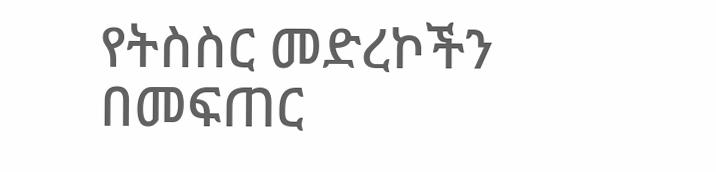የትስስር መድረኮችን በመፍጠር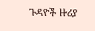ጉዳዮች ዙሪያ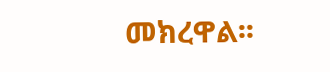መክረዋል፡፡